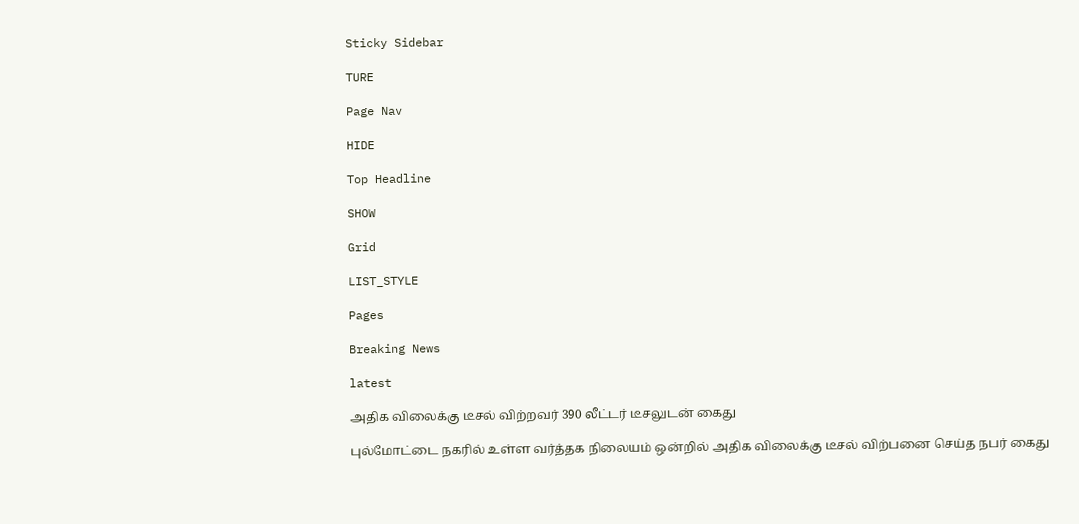Sticky Sidebar

TURE

Page Nav

HIDE

Top Headline

SHOW

Grid

LIST_STYLE

Pages

Breaking News

latest

அதிக விலைக்கு டீசல் விற்றவர் 390 லீட்டர் டீசலுடன் கைது

புல்மோட்டை நகரில் உள்ள வர்த்தக நிலையம் ஒன்றில் அதிக விலைக்கு டீசல் விற்பனை செய்த நபர் கைது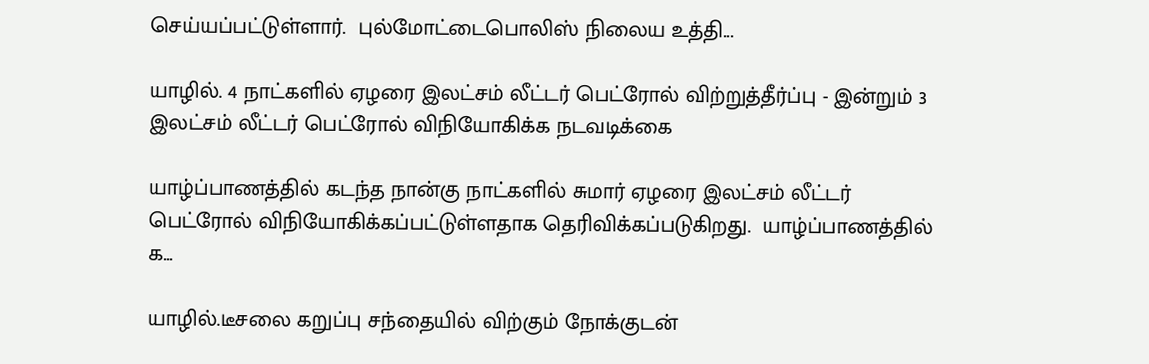செய்யப்பட்டுள்ளார்.  புல்மோட்டைபொலிஸ் நிலைய உத்தி...

யாழில். 4 நாட்களில் ஏழரை இலட்சம் லீட்டர் பெட்ரோல் விற்றுத்தீர்ப்பு - இன்றும் 3 இலட்சம் லீட்டர் பெட்ரோல் விநியோகிக்க நடவடிக்கை

யாழ்ப்பாணத்தில் கடந்த நான்கு நாட்களில் சுமார் ஏழரை இலட்சம் லீட்டர் பெட்ரோல் விநியோகிக்கப்பட்டுள்ளதாக தெரிவிக்கப்படுகிறது.  யாழ்ப்பாணத்தில் க...

யாழில்.டீசலை கறுப்பு சந்தையில் விற்கும் நோக்குடன்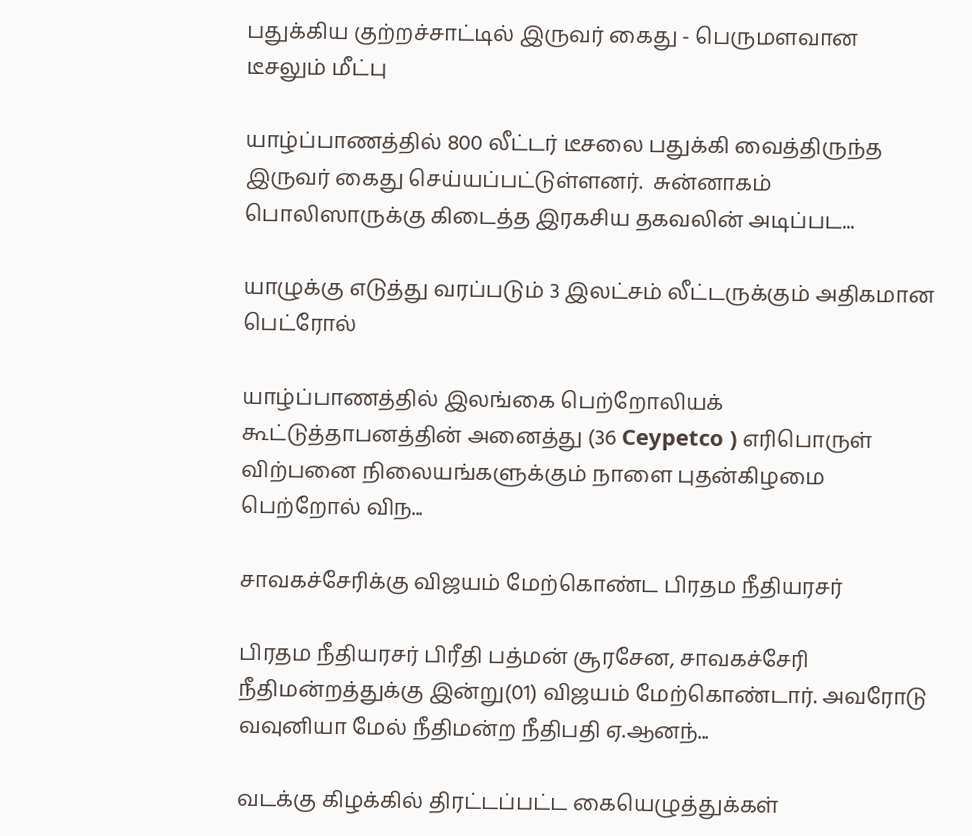பதுக்கிய குற்றச்சாட்டில் இருவர் கைது - பெருமளவான டீசலும் மீட்பு

யாழ்ப்பாணத்தில் 800 லீட்டர் டீசலை பதுக்கி வைத்திருந்த இருவர் கைது செய்யப்பட்டுள்ளனர்.  சுன்னாகம் பொலிஸாருக்கு கிடைத்த இரகசிய தகவலின் அடிப்பட...

யாழுக்கு எடுத்து வரப்படும் 3 இலட்சம் லீட்டருக்கும் அதிகமான பெட்ரோல்

யாழ்ப்பாணத்தில் இலங்கை பெற்றோலியக் கூட்டுத்தாபனத்தின் அனைத்து (36 Ceypetco ) எரிபொருள் விற்பனை நிலையங்களுக்கும் நாளை புதன்கிழமை பெற்றோல் விந...

சாவகச்சேரிக்கு விஜயம் மேற்கொண்ட பிரதம நீதியரசர்

பிரதம நீதியரசர் பிரீதி பத்மன் சூரசேன, சாவகச்சேரி நீதிமன்றத்துக்கு இன்று(01) விஜயம் மேற்கொண்டார். அவரோடு வவுனியா மேல் நீதிமன்ற நீதிபதி ஏ.ஆனந்...

வடக்கு கிழக்கில் திரட்டப்பட்ட கையெழுத்துக்கள்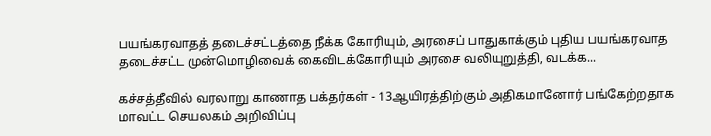பயங்கரவாதத் தடைச்சட்டத்தை நீக்க கோரியும், அரசைப் பாதுகாக்கும் புதிய பயங்கரவாத தடைச்சட்ட முன்மொழிவைக் கைவிடக்கோரியும் அரசை வலியுறுத்தி, வடக்க...

கச்சத்தீவில் வரலாறு காணாத பக்தர்கள் - 13ஆயிரத்திற்கும் அதிகமானோர் பங்கேற்றதாக மாவட்ட செயலகம் அறிவிப்பு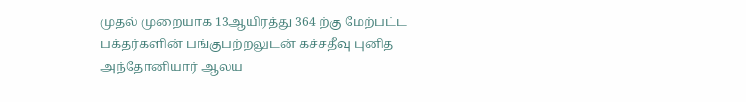முதல் முறையாக 13ஆயிரத்து 364 ற்கு மேற்பட்ட பக்தர்களின் பங்குபற்றலுடன் கச்சதீவு புனித அந்தோனியார் ஆலய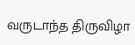வருடாந்த திருவிழா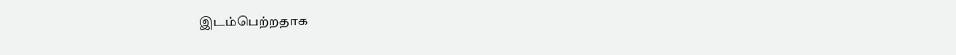இடம்பெற்றதாக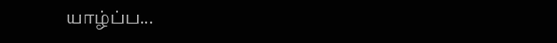யாழ்ப்ப...